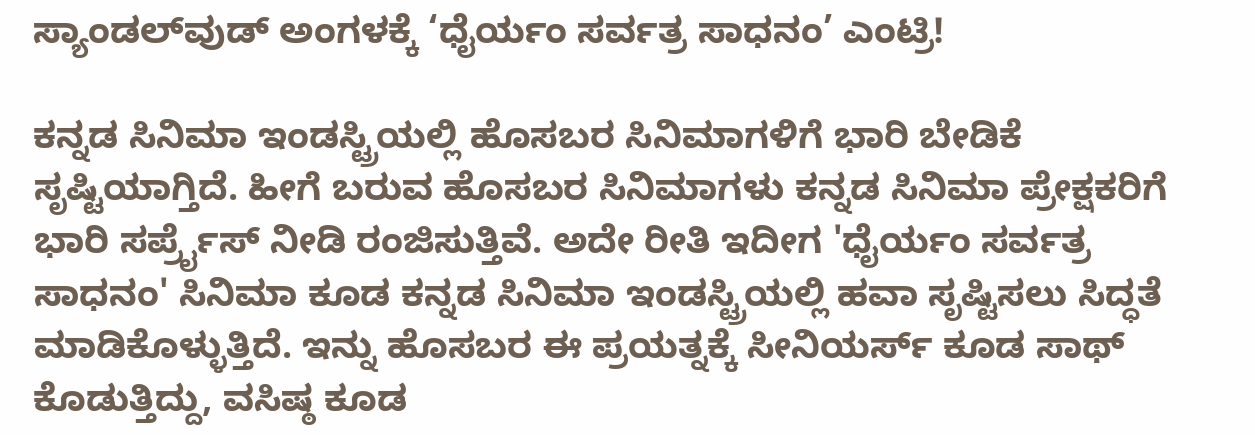ಸ್ಯಾಂಡಲ್‌ವುಡ್ ಅಂಗಳಕ್ಕೆ ‘ಧೈರ್ಯಂ ಸರ್ವತ್ರ ಸಾಧನಂ’ ಎಂಟ್ರಿ!

ಕನ್ನಡ ಸಿನಿಮಾ ಇಂಡಸ್ಟ್ರಿಯಲ್ಲಿ ಹೊಸಬರ ಸಿನಿಮಾಗಳಿಗೆ ಭಾರಿ ಬೇಡಿಕೆ ಸೃಷ್ಟಿಯಾಗ್ತಿದೆ. ಹೀಗೆ ಬರುವ ಹೊಸಬರ ಸಿನಿಮಾಗಳು ಕನ್ನಡ ಸಿನಿಮಾ ಪ್ರೇಕ್ಷಕರಿಗೆ ಭಾರಿ ಸರ್ಪ್ರೈಸ್ ನೀಡಿ ರಂಜಿಸುತ್ತಿವೆ. ಅದೇ ರೀತಿ ಇದೀಗ 'ಧೈರ್ಯಂ ಸರ್ವತ್ರ ಸಾಧನಂ' ಸಿನಿಮಾ ಕೂಡ ಕನ್ನಡ ಸಿನಿಮಾ ಇಂಡಸ್ಟ್ರಿಯಲ್ಲಿ ಹವಾ ಸೃಷ್ಟಿಸಲು ಸಿದ್ಧತೆ ಮಾಡಿಕೊಳ್ಳುತ್ತಿದೆ. ಇನ್ನು ಹೊಸಬರ ಈ ಪ್ರಯತ್ನಕ್ಕೆ ಸೀನಿಯರ್ಸ್ ಕೂಡ ಸಾಥ್ ಕೊಡುತ್ತಿದ್ದು, ವಸಿಷ್ಠ ಕೂಡ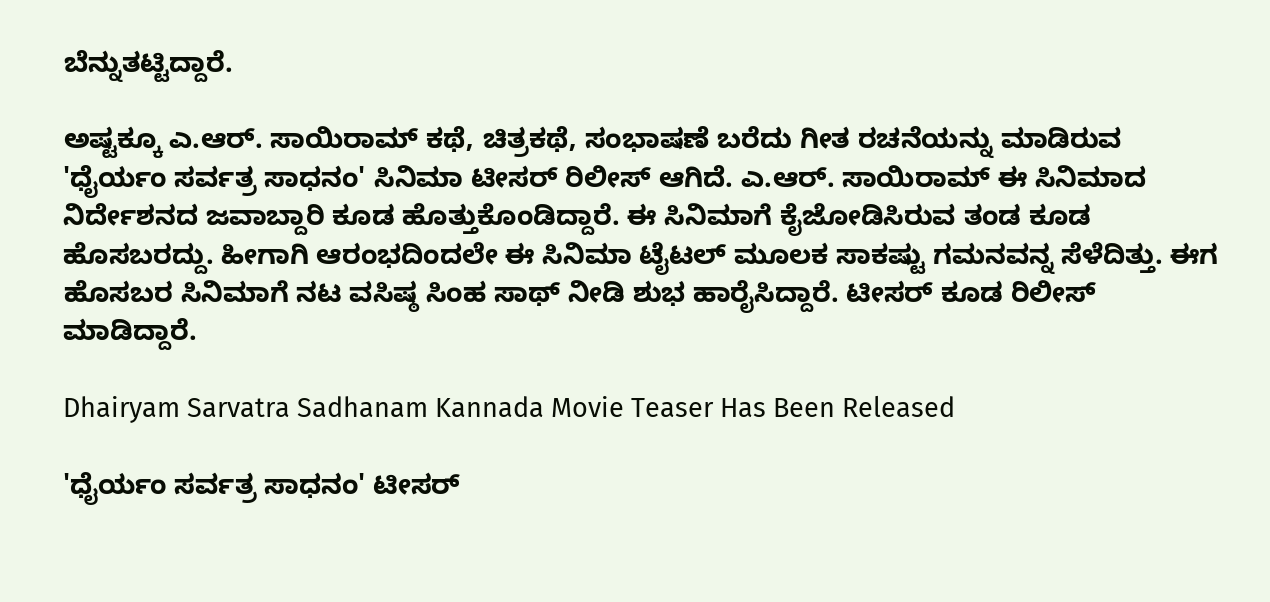ಬೆನ್ನುತಟ್ಟಿದ್ದಾರೆ.

ಅಷ್ಟಕ್ಕೂ ಎ.ಆರ್. ಸಾಯಿರಾಮ್ ಕಥೆ, ಚಿತ್ರಕಥೆ, ಸಂಭಾಷಣೆ ಬರೆದು ಗೀತ ರಚನೆಯನ್ನು ಮಾಡಿರುವ 'ಧೈರ್ಯಂ ಸರ್ವತ್ರ ಸಾಧನಂ' ಸಿನಿಮಾ ಟೀಸರ್ ರಿಲೀಸ್ ಆಗಿದೆ. ಎ.ಆರ್. ಸಾಯಿರಾಮ್ ಈ ಸಿನಿಮಾದ ನಿರ್ದೇಶನದ ಜವಾಬ್ದಾರಿ ಕೂಡ ಹೊತ್ತುಕೊಂಡಿದ್ದಾರೆ. ಈ ಸಿನಿಮಾಗೆ ಕೈಜೋಡಿಸಿರುವ ತಂಡ ಕೂಡ ಹೊಸಬರದ್ದು. ಹೀಗಾಗಿ ಆರಂಭದಿಂದಲೇ ಈ ಸಿನಿಮಾ ಟೈಟಲ್ ಮೂಲಕ ಸಾಕಷ್ಟು ಗಮನವನ್ನ ಸೆಳೆದಿತ್ತು. ಈಗ ಹೊಸಬರ ಸಿನಿಮಾಗೆ ನಟ ವಸಿಷ್ಠ ಸಿಂಹ ಸಾಥ್ ನೀಡಿ ಶುಭ ಹಾರೈಸಿದ್ದಾರೆ. ಟೀಸರ್ ಕೂಡ ರಿಲೀಸ್ ಮಾಡಿದ್ದಾರೆ.

Dhairyam Sarvatra Sadhanam Kannada Movie Teaser Has Been Released

'ಧೈರ್ಯಂ ಸರ್ವತ್ರ ಸಾಧನಂ' ಟೀಸರ್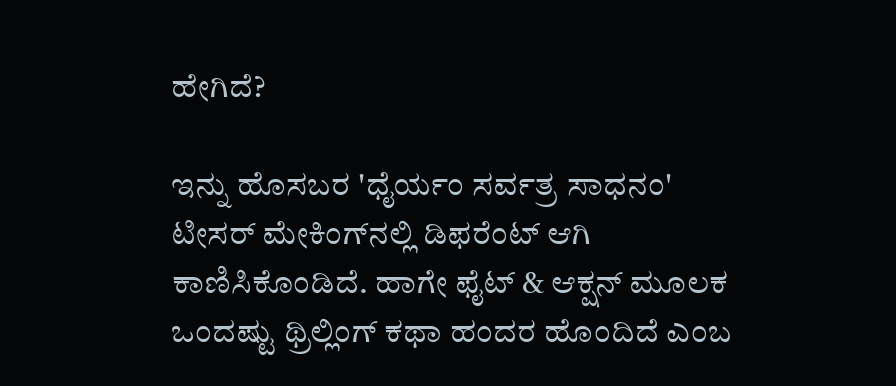ಹೇಗಿದೆ?

ಇನ್ನು ಹೊಸಬರ 'ಧೈರ್ಯಂ ಸರ್ವತ್ರ ಸಾಧನಂ' ಟೀಸರ್ ಮೇಕಿಂಗ್‌ನಲ್ಲಿ ಡಿಫರೆಂಟ್ ಆಗಿ ಕಾಣಿಸಿಕೊಂಡಿದೆ. ಹಾಗೇ ಫೈಟ್ & ಆಕ್ಷನ್ ಮೂಲಕ ಒಂದಷ್ಟು ಥ್ರಿಲ್ಲಿಂಗ್ ಕಥಾ ಹಂದರ ಹೊಂದಿದೆ ಎಂಬ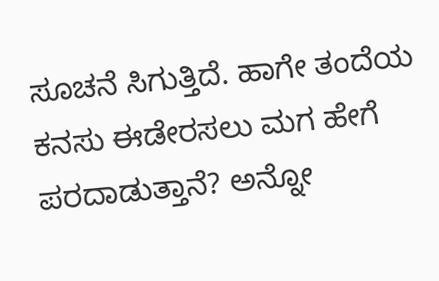ಸೂಚನೆ ಸಿಗುತ್ತಿದೆ. ಹಾಗೇ ತಂದೆಯ ಕನಸು ಈಡೇರಸಲು ಮಗ ಹೇಗೆ ಪರದಾಡುತ್ತಾನೆ? ಅನ್ನೋ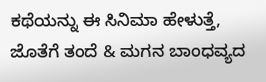ಕಥೆಯನ್ನು ಈ ಸಿನಿಮಾ ಹೇಳುತ್ತೆ, ಜೊತೆಗೆ ತಂದೆ & ಮಗನ ಬಾಂಧವ್ಯದ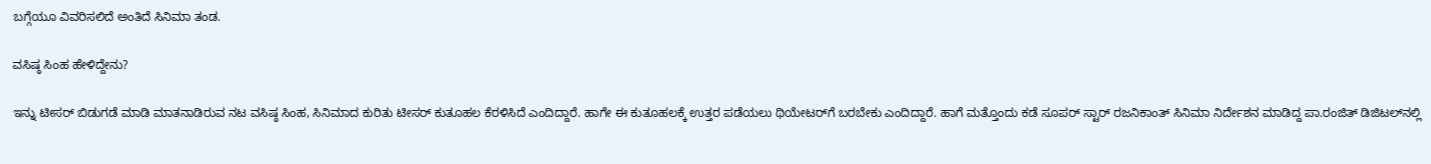ಬಗ್ಗೆಯೂ ವಿವರಿಸಲಿದೆ ಅಂತಿದೆ ಸಿನಿಮಾ ತಂಡ.

ವಸಿಷ್ಠ ಸಿಂಹ ಹೇಳಿದ್ದೇನು?

ಇನ್ನು ಟೀಸರ್ ಬಿಡುಗಡೆ ಮಾಡಿ ಮಾತನಾಡಿರುವ ನಟ ವಸಿಷ್ಠ ಸಿಂಹ, ಸಿನಿಮಾದ ಕುರಿತು ಟೀಸರ್ ಕುತೂಹಲ ಕೆರಳಿಸಿದೆ ಎಂದಿದ್ದಾರೆ. ಹಾಗೇ ಈ ಕುತೂಹಲಕ್ಕೆ ಉತ್ತರ ಪಡೆಯಲು ಥಿಯೇಟರ್‌ಗೆ ಬರಬೇಕು ಎಂದಿದ್ದಾರೆ. ಹಾಗೆ ಮತ್ತೊಂದು ಕಡೆ ಸೂಪರ್ ಸ್ಟಾರ್ ರಜನಿಕಾಂತ್ ಸಿನಿಮಾ ನಿರ್ದೇಶನ ಮಾಡಿದ್ದ ಪಾ.ರಂಜಿತ್ ಡಿಜಿಟಲ್‌ನಲ್ಲಿ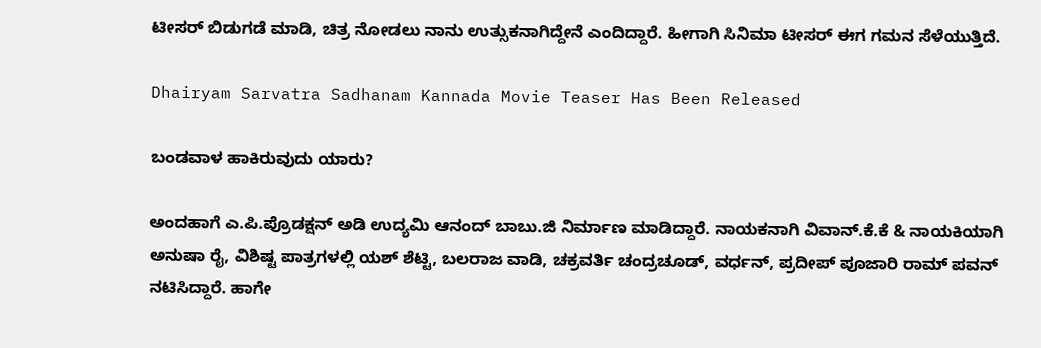ಟೀಸರ್ ಬಿಡುಗಡೆ ಮಾಡಿ, ಚಿತ್ರ ನೋಡಲು ನಾನು ಉತ್ಸುಕನಾಗಿದ್ದೇನೆ ಎಂದಿದ್ದಾರೆ. ಹೀಗಾಗಿ ಸಿನಿಮಾ ಟೀಸರ್ ಈಗ ಗಮನ ಸೆಳೆಯುತ್ತಿದೆ.

Dhairyam Sarvatra Sadhanam Kannada Movie Teaser Has Been Released

ಬಂಡವಾಳ ಹಾಕಿರುವುದು ಯಾರು?

ಅಂದಹಾಗೆ ಎ.ಪಿ.ಪ್ರೊಡಕ್ಷನ್ ಅಡಿ ಉದ್ಯಮಿ ಆನಂದ್ ಬಾಬು.ಜಿ ನಿರ್ಮಾಣ ಮಾಡಿದ್ದಾರೆ. ನಾಯಕನಾಗಿ ವಿವಾನ್.ಕೆ.ಕೆ & ನಾಯಕಿಯಾಗಿ ಅನುಷಾ ರೈ, ವಿಶಿಷ್ಟ ಪಾತ್ರಗಳಲ್ಲಿ ಯಶ್‌ ಶೆಟ್ಟಿ, ಬಲರಾಜ ವಾಡಿ, ಚಕ್ರವರ್ತಿ ಚಂದ್ರಚೂಡ್, ವರ್ಧನ್, ಪ್ರದೀಪ್‌ ಪೂಜಾರಿ ರಾಮ್‌ ಪವನ್ ನಟಿಸಿದ್ದಾರೆ. ಹಾಗೇ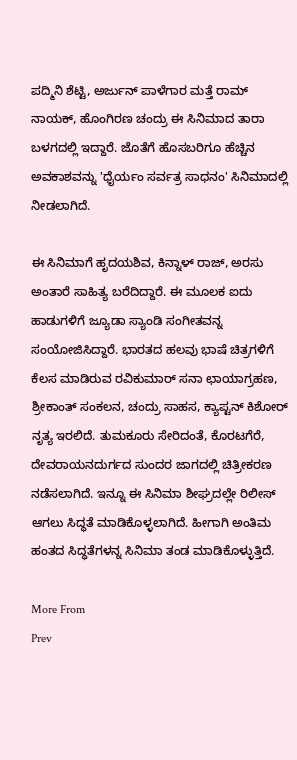ಪದ್ಮಿನಿ ಶೆಟ್ಟಿ, ಅರ್ಜುನ್‌ ಪಾಳೆಗಾರ ಮತ್ತೆ ರಾಮ್‌ ನಾಯಕ್, ಹೊಂಗಿರಣ ಚಂದ್ರು ಈ ಸಿನಿಮಾದ ತಾರಾ ಬಳಗದಲ್ಲಿ ಇದ್ದಾರೆ. ಜೊತೆಗೆ ಹೊಸಬರಿಗೂ ಹೆಚ್ಚಿನ ಅವಕಾಶವನ್ನು 'ಧೈರ್ಯಂ ಸರ್ವತ್ರ ಸಾಧನಂ' ಸಿನಿಮಾದಲ್ಲಿ ನೀಡಲಾಗಿದೆ.

ಈ ಸಿನಿಮಾಗೆ ಹೃದಯಶಿವ, ಕಿನ್ನಾಳ್‌ ರಾಜ್, ಅರಸು ಅಂತಾರೆ ಸಾಹಿತ್ಯ ಬರೆದಿದ್ದಾರೆ. ಈ ಮೂಲಕ ಐದು ಹಾಡುಗಳಿಗೆ ಜ್ಯೂಡಾ ಸ್ಯಾಂಡಿ ಸಂಗೀತವನ್ನ ಸಂಯೋಜಿಸಿದ್ದಾರೆ. ಭಾರತದ ಹಲವು ಭಾಷೆ ಚಿತ್ರಗಳಿಗೆ ಕೆಲಸ ಮಾಡಿರುವ ರವಿಕುಮಾರ್ ಸನಾ ಛಾಯಾಗ್ರಹಣ, ಶ್ರೀಕಾಂತ್ ಸಂಕಲನ, ಚಂದ್ರು ಸಾಹಸ, ಕ್ಯಾಪ್ಟನ್ ಕಿಶೋರ್ ನೃತ್ಯ ಇರಲಿದೆ. ತುಮಕೂರು ಸೇರಿದಂತೆ, ಕೊರಟಗೆರೆ, ದೇವರಾಯನದುರ್ಗದ ಸುಂದರ ಜಾಗದಲ್ಲಿ ಚಿತ್ರೀಕರಣ ನಡೆಸಲಾಗಿದೆ. ಇನ್ನೂ ಈ ಸಿನಿಮಾ ಶೀಘ್ರದಲ್ಲೇ ರಿಲೀಸ್ ಆಗಲು ಸಿದ್ಧತೆ ಮಾಡಿಕೊಳ್ಳಲಾಗಿದೆ. ಹೀಗಾಗಿ ಅಂತಿಮ ಹಂತದ ಸಿದ್ಧತೆಗಳನ್ನ ಸಿನಿಮಾ ತಂಡ ಮಾಡಿಕೊಳ್ಳುತ್ತಿದೆ.

More From
Prev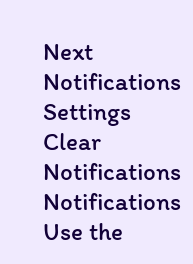Next
Notifications
Settings
Clear Notifications
Notifications
Use the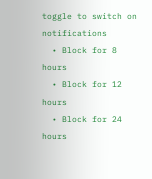toggle to switch on notifications
  • Block for 8 hours
  • Block for 12 hours
  • Block for 24 hours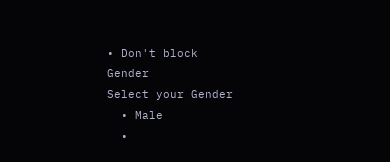• Don't block
Gender
Select your Gender
  • Male
  •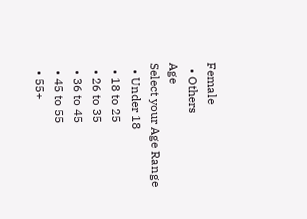Female
  • Others
Age
Select your Age Range
  • Under 18
  • 18 to 25
  • 26 to 35
  • 36 to 45
  • 45 to 55
  • 55+